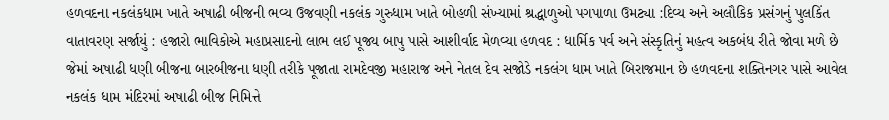હળવદના નકલંકધામ ખાતે અષાઢી બીજની ભવ્ય ઉજવણી નકલંક ગુરુધામ ખાતે બોહળી સંખ્યામાં શ્રદ્ધાળુઓ પગપાળા ઉમટ્યા :દિવ્ય અને અલૌકિક પ્રસંગનું પુલકિંત વાતાવરણ સર્જાયું : હજારો ભાવિકોએ મહાપ્રસાદનો લાભ લઈ પૂજ્ય બાપુ પાસે આશીર્વાદ મેળવ્યા હળવદ : ધાર્મિક પર્વ અને સંસ્કૃતિનું મહત્વ અકબંધ રીતે જોવા મળે છે જેમાં અષાઢી ધણી બીજના બારબીજના ધણી તરીકે પૂજાતા રામદેવજી મહારાજ અને નેતલ દેવ સજોડે નકલંગ ધામ ખાતે બિરાજમાન છે હળવદના શક્તિનગર પાસે આવેલ નકલંક ધામ મંદિરમાં અષાઢી બીજ નિમિત્તે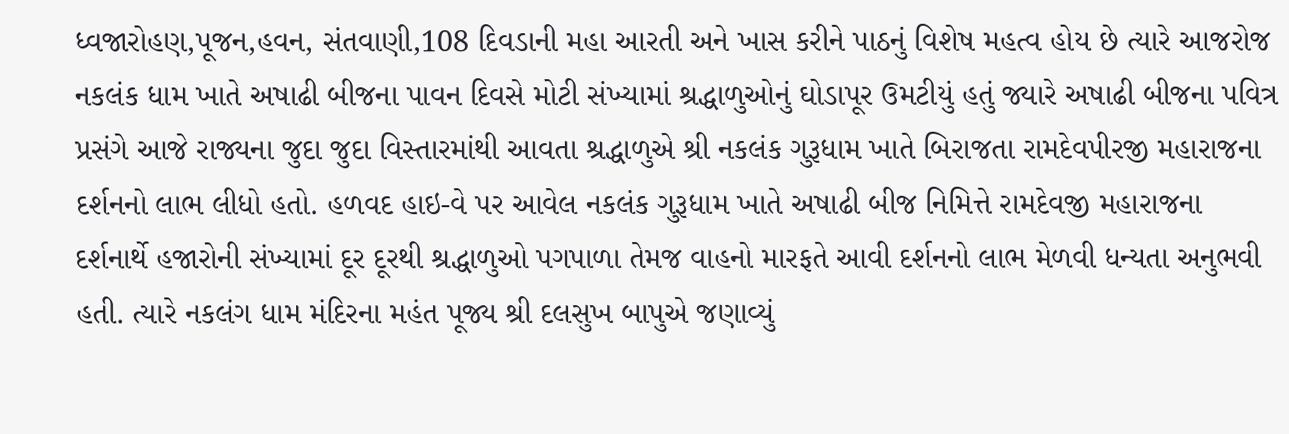ધ્વજારોહણ,પૂજન,હવન, સંતવાણી,108 દિવડાની મહા આરતી અને ખાસ કરીને પાઠનું વિશેષ મહત્વ હોય છે ત્યારે આજરોજ નકલંક ધામ ખાતે અષાઢી બીજના પાવન દિવસે મોટી સંખ્યામાં શ્રદ્ધાળુઓનું ઘોડાપૂર ઉમટીયું હતું જ્યારે અષાઢી બીજના પવિત્ર પ્રસંગે આજે રાજ્યના જુદા જુદા વિસ્તારમાંથી આવતા શ્રદ્ધાળુએ શ્રી નકલંક ગુરૂધામ ખાતે બિરાજતા રામદેવપીરજી મહારાજના દર્શનનો લાભ લીધો હતો. હળવદ હાઇ-વે પર આવેલ નકલંક ગુરૂધામ ખાતે અષાઢી બીજ નિમિત્તે રામદેવજી મહારાજના દર્શનાર્થે હજારોની સંખ્યામાં દૂર દૂરથી શ્રદ્ધાળુઓ પગપાળા તેમજ વાહનો મારફતે આવી દર્શનનો લાભ મેળવી ધન્યતા અનુભવી હતી. ત્યારે નકલંગ ધામ મંદિરના મહંત પૂજ્ય શ્રી દલસુખ બાપુએ જણાવ્યું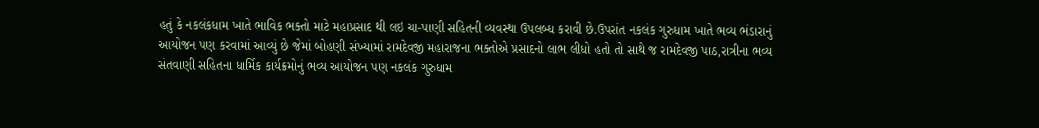હતું કે નકલંકધામ ખાતે ભાવિક ભક્તો માટે મહાપ્રસાદ થી લઇ ચા-પાણી સહિતની વ્યવસ્થા ઉપલબ્ધ કરાવી છે.ઉપરાંત નકલંક ગુરુધામ ખાતે ભવ્ય ભંડારાનું આયોજન પણ કરવામાં આવ્યું છે જેમાં બોહણી સંખ્યામાં રામદેવજી મહારાજના ભક્તોએ પ્રસાદનો લાભ લીધો હતો તો સાથે જ રામદેવજી પાઠ,રાત્રીના ભવ્ય સંતવાણી સહિતના ધાર્મિક કાર્યક્રમોનું ભવ્ય આયોજન પણ નકલંક ગુરુધામ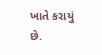ખાતે કરાયું છે.